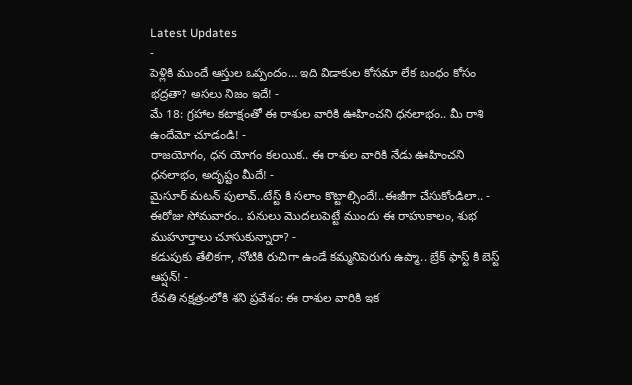Latest Updates
-
పెళ్లికి ముందే ఆస్తుల ఒప్పందం… ఇది విడాకుల కోసమా లేక బంధం కోసం భద్రతా? అసలు నిజం ఇదే! -
మే 18: గ్రహాల కటాక్షంతో ఈ రాశుల వారికి ఊహించని ధనలాభం.. మీ రాశి ఉందేమో చూడండి! -
రాజయోగం, ధన యోగం కలయిక.. ఈ రాశుల వారికి నేడు ఊహించని ధనలాభం, అదృష్టం మీదే! -
మైసూర్ మటన్ పులావ్..టేస్ట్ కి సలాం కొట్టాల్సిందే!..ఈజీగా చేసుకోండిలా.. -
ఈరోజు సోమవారం.. పనులు మొదలుపెట్టే ముందు ఈ రాహుకాలం, శుభ ముహూర్తాలు చూసుకున్నారా? -
కడుపుకు తేలికగా, నోటికి రుచిగా ఉండే కమ్మనిపెరుగు ఉప్మా.. బ్రేక్ ఫాస్ట్ కి బెస్ట్ ఆప్షన్! -
రేవతి నక్షత్రంలోకి శని ప్రవేశం: ఈ రాశుల వారికి ఇక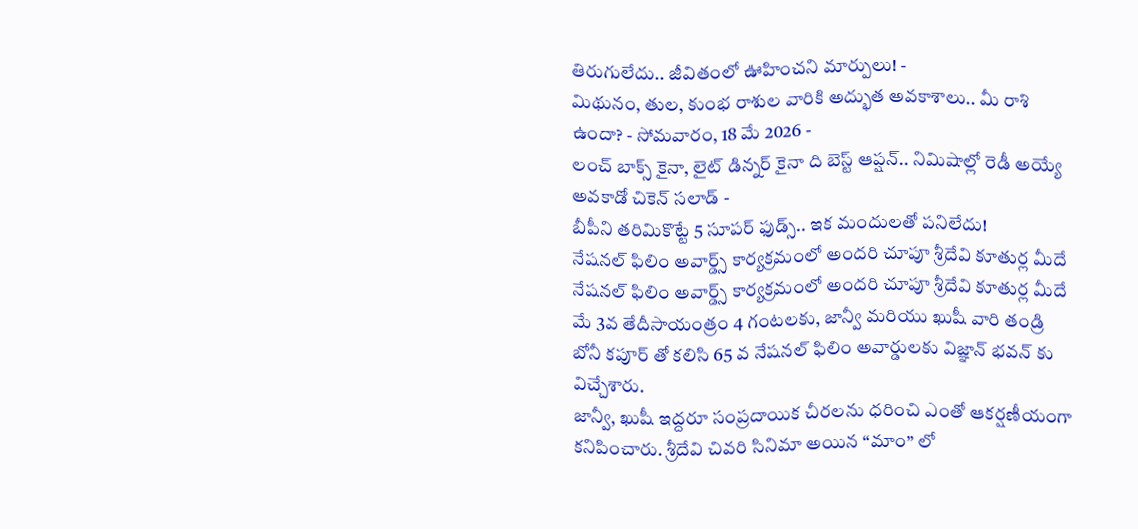తిరుగులేదు.. జీవితంలో ఊహించని మార్పులు! -
మిథునం, తుల, కుంభ రాశుల వారికి అద్భుత అవకాశాలు.. మీ రాశి ఉందా? - సోమవారం, 18 మే 2026 -
లంచ్ బాక్స్ కైనా, లైట్ డిన్నర్ కైనా ది బెస్ట్ ఆప్షన్.. నిమిషాల్లో రెడీ అయ్యే అవకాడో చికెన్ సలాడ్ -
బీపీని తరిమికొట్టే 5 సూపర్ ఫుడ్స్.. ఇక మందులతో పనిలేదు!
నేషనల్ ఫిలిం అవార్డ్స్ కార్యక్రమంలో అందరి చూపూ శ్రీదేవి కూతుర్ల మీదే
నేషనల్ ఫిలిం అవార్డ్స్ కార్యక్రమంలో అందరి చూపూ శ్రీదేవి కూతుర్ల మీదే
మే 3వ తేదీసాయంత్రం 4 గంటలకు, జాన్వీ మరియు ఖుషీ వారి తండ్రి బోనీ కపూర్ తో కలిసి 65 వ నేషనల్ ఫిలిం అవార్డులకు విజ్ఞాన్ భవన్ కు విచ్చేశారు.
జాన్వీ, ఖుషీ ఇద్దరూ సంప్రదాయిక చీరలను ధరించి ఎంతో ఆకర్షణీయంగా కనిపించారు. శ్రీదేవి చివరి సినిమా అయిన “మాం” లో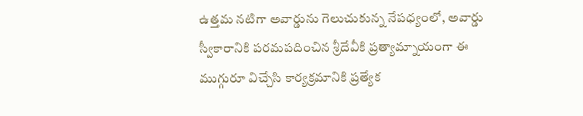ఉత్తమ నటిగా అవార్డును గెలుచుకున్న నేపధ్యంలో, అవార్డు స్వీకారానికి పరమపదించిన శ్రీదేవీకి ప్రత్యామ్నాయంగా ఈ ముగ్గురూ విచ్చేసి కార్యక్రమానికి ప్రత్యేక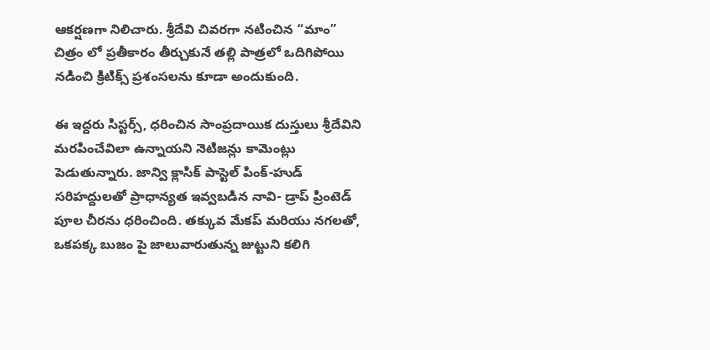ఆకర్షణగా నిలిచారు. శ్రీదేవి చివరగా నటించిన “మాం” చిత్రం లో ప్రతీకారం తీర్చుకునే తల్లి పాత్రలో ఒదిగిపోయి నడించి క్రిటిక్స్ ప్రశంసలను కూడా అందుకుంది.

ఈ ఇద్దరు సిస్టర్స్, ధరించిన సాంప్రదాయిక దుస్తులు శ్రీదేవిని మరపించేవిలా ఉన్నాయని నెటిజన్లు కామెంట్లు పెడుతున్నారు. జాన్వి క్లాసిక్ పాస్టెల్ పింక్-హుడ్ సరిహద్దులతో ప్రాధాన్యత ఇవ్వబడిన నావి- డ్రాప్ ప్రింటెడ్ పూల చీరను ధరించింది. తక్కువ మేకప్ మరియు నగలతో, ఒకపక్క బుజం పై జాలువారుతున్న జుట్టుని కలిగి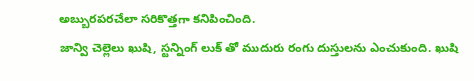అబ్బురపరచేలా సరికొత్తగా కనిపించింది.
జాన్వి చెల్లెలు ఖుషి, స్టన్నింగ్ లుక్ తో ముదురు రంగు దుస్తులను ఎంచుకుంది. ఖుషి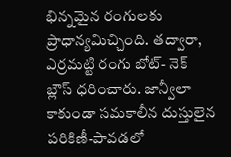భిన్నమైన రంగులకు ప్రాధాన్యమిచ్చింది. తద్వారా, ఎర్రమట్టి రంగు బోట్- నెక్ బ్లౌస్ ధరించారు. జాన్వీలా కాకుండా సమకాలీన దుస్తులైన పరికిణీ-పావడలో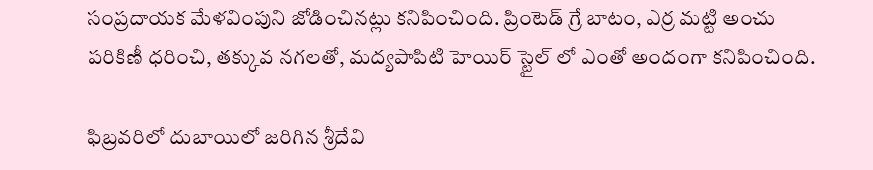సంప్రదాయక మేళవింపుని జోడించినట్లు కనిపించింది. ప్రింటెడ్ గ్రే బాటం, ఎర్ర మట్టి అంచు పరికిణీ ధరించి, తక్కువ నగలతో, మద్యపాపిటి హెయిర్ స్టైల్ లో ఎంతో అందంగా కనిపించింది.

ఫిబ్రవరిలో దుబాయిలో జరిగిన శ్రీదేవి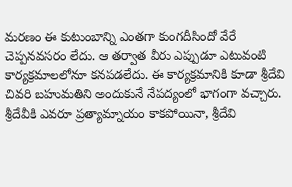మరణం ఈ కుటుంబాన్ని ఎంతగా కుంగదీసిందో వేరే చెప్పనవసరం లేదు. ఆ తర్వాత వీరు ఎప్పుడూ ఎటువంటి కార్యక్రమాలలోనూ కనపడలేదు. ఈ కార్యక్రమానికి కూడా శ్రీదేవి చివరి బహుమతిని అందుకునే నేపద్యంలో భాగంగా వచ్చారు. శ్రీదేవీకి ఎవరూ ప్రత్యామ్నాయం కాకపోయినా, శ్రీదేవి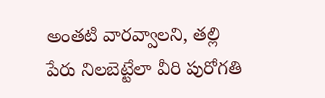అంతటి వారవ్వాలని, తల్లి పేరు నిలబెట్టేలా వీరి పురోగతి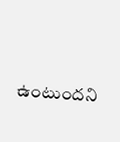ఉంటుందని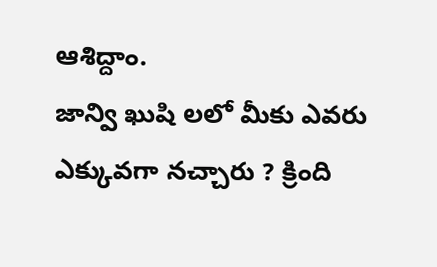ఆశిద్దాం.
జాన్వి ఖుషి లలో మీకు ఎవరు ఎక్కువగా నచ్చారు ? క్రింది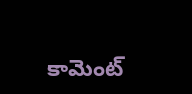కామెంట్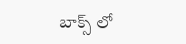బాక్స్ లో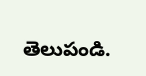తెలుపండి.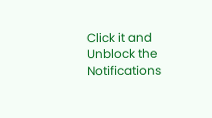Click it and Unblock the Notifications